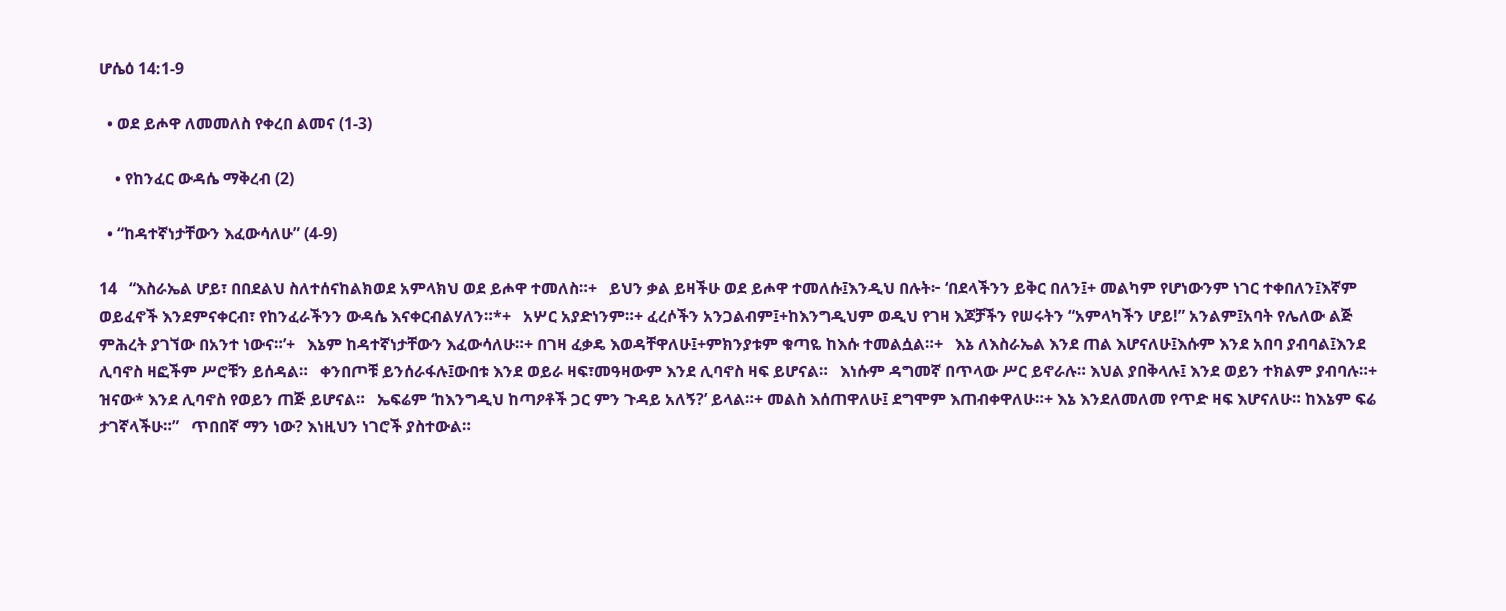ሆሴዕ 14:1-9

  • ወደ ይሖዋ ለመመለስ የቀረበ ልመና (1-3)

    • የከንፈር ውዳሴ ማቅረብ (2)

  • “ከዳተኛነታቸውን እፈውሳለሁ” (4-9)

14   “እስራኤል ሆይ፣ በበደልህ ስለተሰናከልክወደ አምላክህ ወደ ይሖዋ ተመለስ።+   ይህን ቃል ይዛችሁ ወደ ይሖዋ ተመለሱ፤እንዲህ በሉት፦ ‘በደላችንን ይቅር በለን፤+ መልካም የሆነውንም ነገር ተቀበለን፤እኛም ወይፈኖች እንደምናቀርብ፣ የከንፈራችንን ውዳሴ እናቀርብልሃለን።*+   አሦር አያድነንም።+ ፈረሶችን አንጋልብም፤+ከእንግዲህም ወዲህ የገዛ እጆቻችን የሠሩትን “አምላካችን ሆይ!” አንልም፤አባት የሌለው ልጅ ምሕረት ያገኘው በአንተ ነውና።’+   እኔም ከዳተኛነታቸውን እፈውሳለሁ።+ በገዛ ፈቃዴ እወዳቸዋለሁ፤+ምክንያቱም ቁጣዬ ከእሱ ተመልሷል።+   እኔ ለእስራኤል እንደ ጠል እሆናለሁ፤እሱም እንደ አበባ ያብባል፤እንደ ሊባኖስ ዛፎችም ሥሮቹን ይሰዳል።   ቀንበጦቹ ይንሰራፋሉ፤ውበቱ እንደ ወይራ ዛፍ፣መዓዛውም እንደ ሊባኖስ ዛፍ ይሆናል።   እነሱም ዳግመኛ በጥላው ሥር ይኖራሉ። እህል ያበቅላሉ፤ እንደ ወይን ተክልም ያብባሉ።+ ዝናው* እንደ ሊባኖስ የወይን ጠጅ ይሆናል።   ኤፍሬም ‘ከእንግዲህ ከጣዖቶች ጋር ምን ጉዳይ አለኝ?’ ይላል።+ መልስ እሰጠዋለሁ፤ ደግሞም እጠብቀዋለሁ።+ እኔ እንደለመለመ የጥድ ዛፍ እሆናለሁ። ከእኔም ፍሬ ታገኛላችሁ።”   ጥበበኛ ማን ነው? እነዚህን ነገሮች ያስተውል።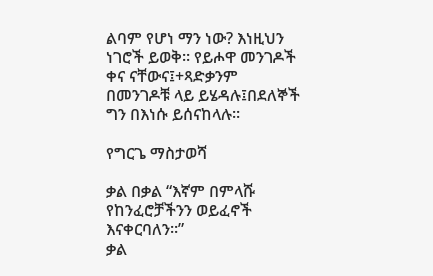ልባም የሆነ ማን ነው? እነዚህን ነገሮች ይወቅ። የይሖዋ መንገዶች ቀና ናቸውና፤+ጻድቃንም በመንገዶቹ ላይ ይሄዳሉ፤በደለኞች ግን በእነሱ ይሰናከላሉ።

የግርጌ ማስታወሻ

ቃል በቃል “እኛም በምላሹ የከንፈሮቻችንን ወይፈኖች እናቀርባለን።”
ቃል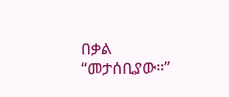በቃል “መታሰቢያው።”